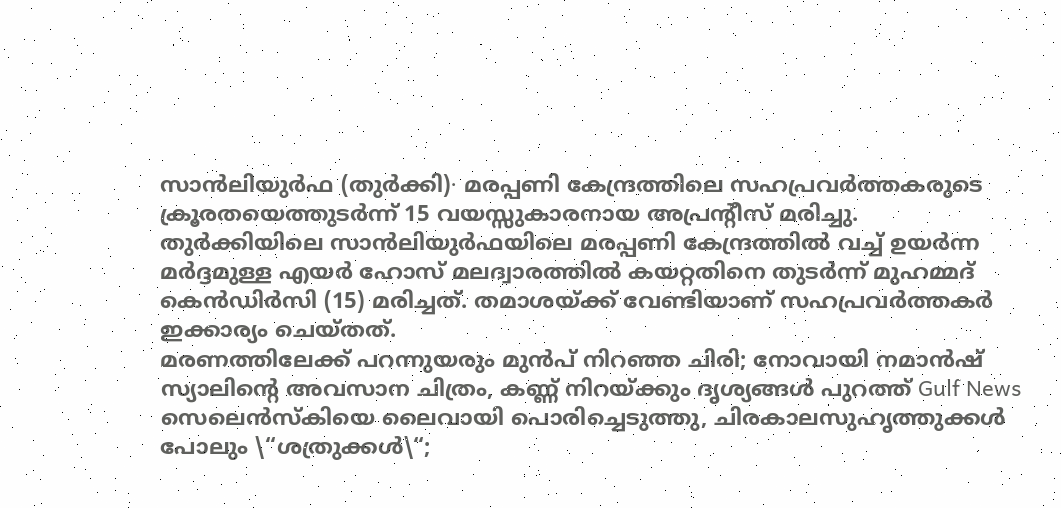സാൻലിയുർഫ (തുർക്കി)∙ മരപ്പണി കേന്ദ്രത്തിലെ സഹപ്രവർത്തകരുടെ ക്രൂരതയെത്തുടർന്ന് 15 വയസ്സുകാരനായ അപ്രന്റീസ് മരിച്ചു. തുർക്കിയിലെ സാൻലിയുർഫയിലെ മരപ്പണി കേന്ദ്രത്തിൽ വച്ച് ഉയർന്ന മർദ്ദമുള്ള എയർ ഹോസ് മലദ്വാരത്തിൽ കയറ്റതിനെ തുടർന്ന് മുഹമ്മദ് കെൻഡിർസി (15) മരിച്ചത്. തമാശയ്ക്ക് വേണ്ടിയാണ് സഹപ്രവർത്തകർ ഇക്കാര്യം ചെയ്തത്.
മരണത്തിലേക്ക് പറന്നുയരും മുൻപ് നിറഞ്ഞ ചിരി; നോവായി നമാൻഷ് സ്യാലിന്റെ അവസാന ചിത്രം, കണ്ണ് നിറയ്ക്കും ദൃശ്യങ്ങൾ പുറത്ത് Gulf News
സെലെൻസ്കിയെ ലൈവായി പൊരിച്ചെടുത്തു, ചിരകാലസുഹൃത്തുക്കൾ പോലും \“ശത്രുക്കൾ\“;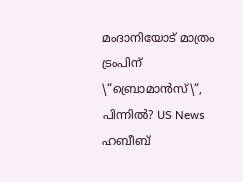മംദാനിയോട് മാത്രം ട്രംപിന് \“ബ്രൊമാൻസ്\“, പിന്നിൽ? US News
ഹബീബ്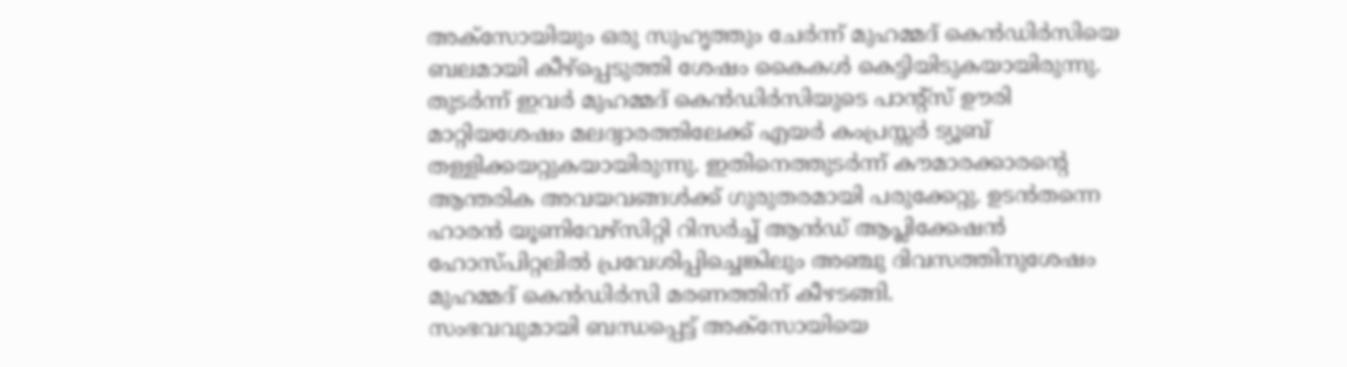അക്സോയിയും ഒരു സുഹൃത്തും ചേർന്ന് മുഹമ്മദ് കെൻഡിർസിയെ ബലമായി കീഴ്പ്പെടുത്തി ശേഷം കൈകൾ കെട്ടിയിടുകയായിരുന്നു. തുടർന്ന് ഇവർ മുഹമ്മദ് കെൻഡിർസിയുടെ പാന്റ്സ് ഊരി മാറ്റിയശേഷം മലദ്വാരത്തിലേക്ക് എയർ കംപ്രസ്സർ ട്യൂബ് തള്ളിക്കയറ്റുകയായിരുന്നു. ഇതിനെത്തുടർന്ന് കൗമാരക്കാരന്റെ ആന്തരിക അവയവങ്ങൾക്ക് ഗുരുതരമായി പരുക്കേറ്റു. ഉടൻതന്നെ ഹാരൻ യൂണിവേഴ്സിറ്റി റിസർച്ച് ആൻഡ് ആപ്ലിക്കേഷൻ ഹോസ്പിറ്റലിൽ പ്രവേശിപ്പിച്ചെങ്കിലും അഞ്ചു ദിവസത്തിനുശേഷം മുഹമ്മദ് കെൻഡിർസി മരണത്തിന് കീഴടങ്ങി.
സംഭവവുമായി ബന്ധപ്പെട്ട് അക്സോയിയെ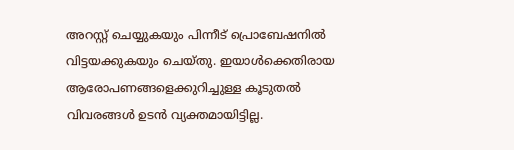അറസ്റ്റ് ചെയ്യുകയും പിന്നീട് പ്രൊബേഷനിൽ വിട്ടയക്കുകയും ചെയ്തു. ഇയാൾക്കെതിരായ ആരോപണങ്ങളെക്കുറിച്ചുള്ള കൂടുതൽ വിവരങ്ങൾ ഉടൻ വ്യക്തമായിട്ടില്ല.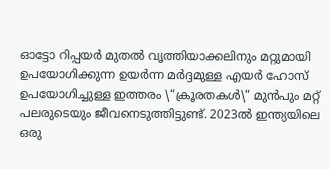ഓട്ടോ റിപ്പയർ മുതൽ വൃത്തിയാക്കലിനും മറ്റുമായി ഉപയോഗിക്കുന്ന ഉയർന്ന മർദ്ദമുള്ള എയർ ഹോസ് ഉപയോഗിച്ചുള്ള ഇത്തരം \“ക്രൂരതകൾ\“ മുൻപും മറ്റ് പലരുടെയും ജീവനെടുത്തിട്ടുണ്ട്. 2023ൽ ഇന്ത്യയിലെ ഒരു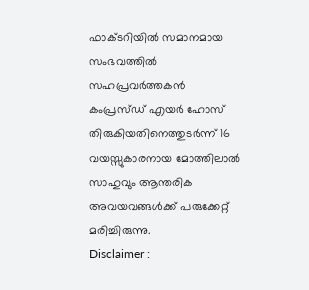ഫാക്ടറിയിൽ സമാനമായ സംഭവത്തിൽ സഹപ്രവർത്തകൻ കംപ്രസ്ഡ് എയർ ഹോസ് തിരുകിയതിനെത്തുടർന്ന് 16 വയസ്സുകാരനായ മോത്തിലാൽ സാഹുവും ആന്തരിക അവയവങ്ങൾക്ക് പരുക്കേറ്റ് മരിച്ചിരുന്നു.
Disclaimer :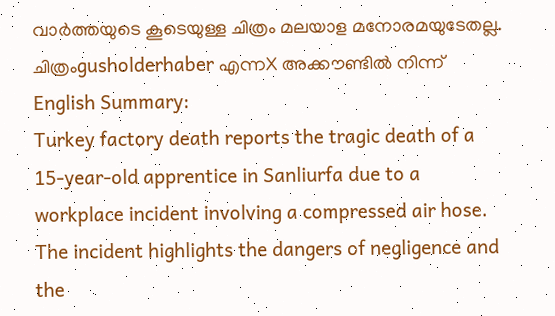വാർത്തയുടെ കൂടെയുള്ള ചിത്രം മലയാള മനോരമയുടേതല്ല. ചിത്രംgusholderhaber എന്നX അക്കൗണ്ടിൽ നിന്ന് English Summary:
Turkey factory death reports the tragic death of a 15-year-old apprentice in Sanliurfa due to a workplace incident involving a compressed air hose. The incident highlights the dangers of negligence and the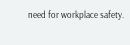need for workplace safety.